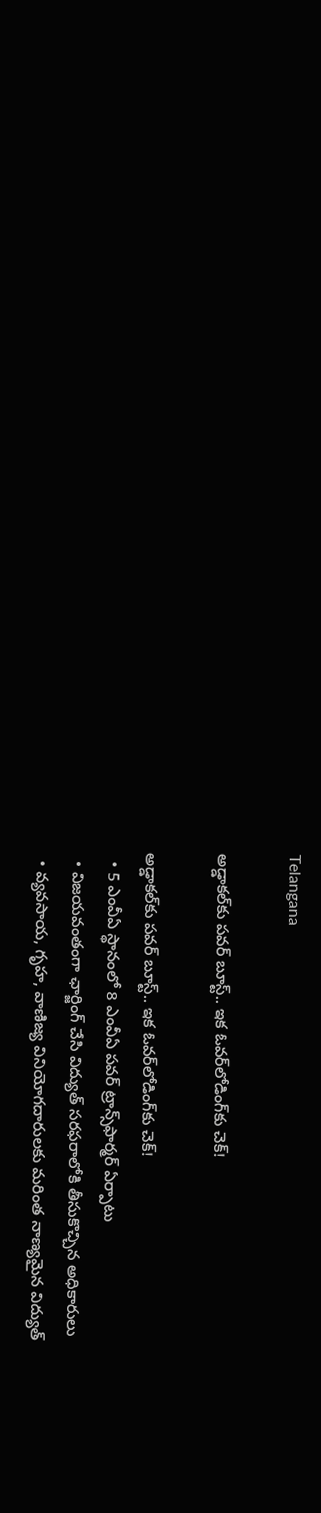Telangana

అడ్డాకల్‌కు పవర్‌ బూస్ట్‌.. ఇక ఓవర్‌లోడింగ్‌కు చెక్‌!

అడ్డాకల్‌కు పవర్‌ బూస్ట్‌.. ఇక ఓవర్‌లోడింగ్‌కు చెక్‌!
  • 5 ఎంవీఏ స్థానంలో 8 ఎంవీఏ పవర్‌ ట్రాన్స్‌ఫార్మర్‌ ఏర్పాటు
  • విజయవంతంగా ఛార్జింగ్‌ చేసి విద్యుత్‌ సరఫరాలోకి తీసుకొచ్చిన అధికారులు
  • వ్యవసాయ, గృహ, వాణిజ్య వినియోగదారులకు మరింత నాణ్యమైన విద్యుత్‌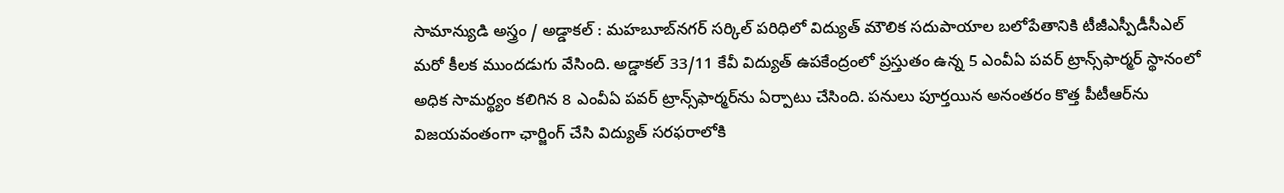సామాన్యుడి అస్త్రం / అడ్డాకల్‌ : మహబూబ్‌నగర్‌ సర్కిల్‌ పరిధిలో విద్యుత్‌ మౌలిక సదుపాయాల బలోపేతానికి టీజీఎస్పీడీసీఎల్‌ మరో కీలక ముందడుగు వేసింది. అడ్డాకల్‌ 33/11 కేవీ విద్యుత్‌ ఉపకేంద్రంలో ప్రస్తుతం ఉన్న 5 ఎంవీఏ పవర్‌ ట్రాన్స్‌ఫార్మర్‌ స్థానంలో అధిక సామర్థ్యం కలిగిన 8 ఎంవీఏ పవర్‌ ట్రాన్స్‌ఫార్మర్‌ను ఏర్పాటు చేసింది. పనులు పూర్తయిన అనంతరం కొత్త పీటీఆర్‌ను విజయవంతంగా ఛార్జింగ్‌ చేసి విద్యుత్‌ సరఫరాలోకి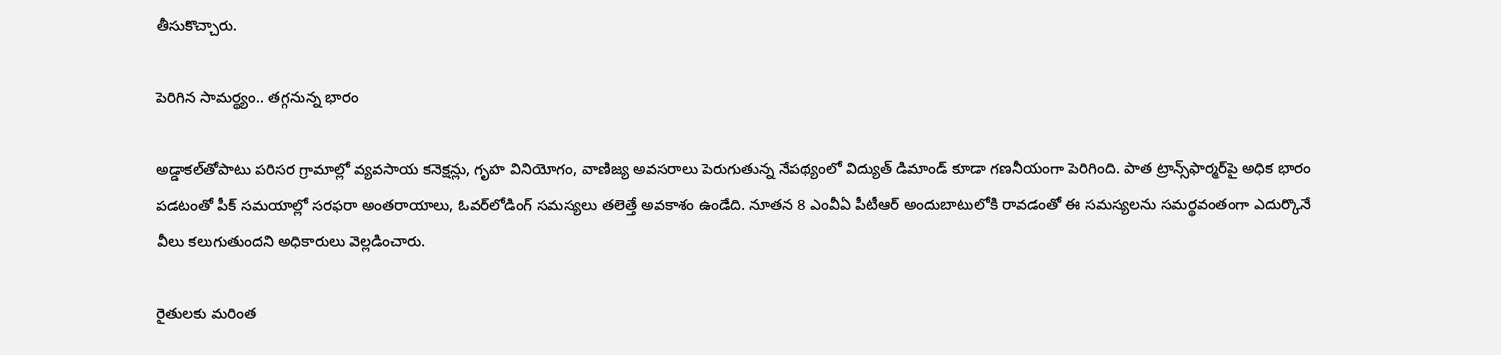తీసుకొచ్చారు.

పెరిగిన సామర్థ్యం.. తగ్గనున్న భారం

అడ్డాకల్‌తోపాటు పరిసర గ్రామాల్లో వ్యవసాయ కనెక్షన్లు, గృహ వినియోగం, వాణిజ్య అవసరాలు పెరుగుతున్న నేపథ్యంలో విద్యుత్‌ డిమాండ్‌ కూడా గణనీయంగా పెరిగింది. పాత ట్రాన్స్‌ఫార్మర్‌పై అధిక భారం పడటంతో పీక్‌ సమయాల్లో సరఫరా అంతరాయాలు, ఓవర్‌లోడింగ్‌ సమస్యలు తలెత్తే అవకాశం ఉండేది. నూతన 8 ఎంవీఏ పీటీఆర్‌ అందుబాటులోకి రావడంతో ఈ సమస్యలను సమర్థవంతంగా ఎదుర్కొనే వీలు కలుగుతుందని అధికారులు వెల్లడించారు.

రైతులకు మరింత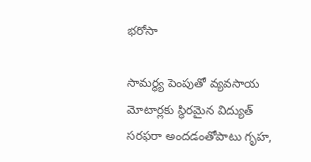భరోసా

సామర్థ్య పెంపుతో వ్యవసాయ మోటార్లకు స్థిరమైన విద్యుత్‌ సరఫరా అందడంతోపాటు గృహ,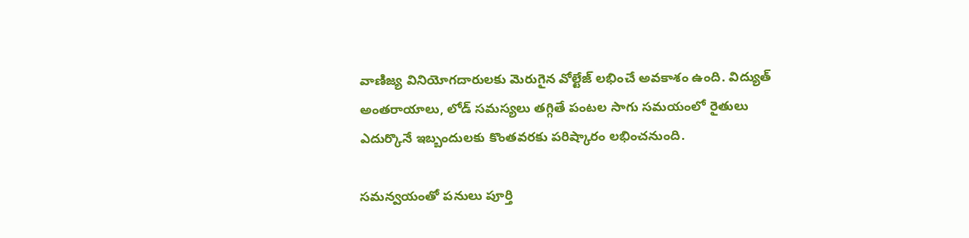వాణిజ్య వినియోగదారులకు మెరుగైన వోల్టేజ్‌ లభించే అవకాశం ఉంది. విద్యుత్‌ అంతరాయాలు, లోడ్‌ సమస్యలు తగ్గితే పంటల సాగు సమయంలో రైతులు ఎదుర్కొనే ఇబ్బందులకు కొంతవరకు పరిష్కారం లభించనుంది.

సమన్వయంతో పనులు పూర్తి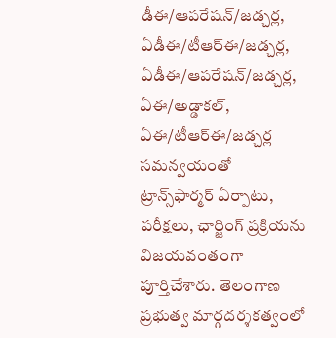డీఈ/ఆపరేషన్‌/జడ్చర్ల, ఏడీఈ/టీఆర్‌ఈ/జడ్చర్ల, ఏడీఈ/ఆపరేషన్‌/జడ్చర్ల, ఏఈ/అడ్డాకల్‌, ఏఈ/టీఆర్‌ఈ/జడ్చర్ల సమన్వయంతో ట్రాన్స్‌ఫార్మర్‌ ఏర్పాటు, పరీక్షలు, ఛార్జింగ్‌ ప్రక్రియను విజయవంతంగా పూర్తిచేశారు. తెలంగాణ ప్రభుత్వ మార్గదర్శకత్వంలో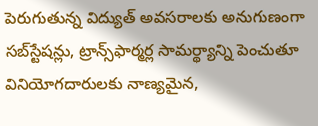పెరుగుతున్న విద్యుత్‌ అవసరాలకు అనుగుణంగా సబ్‌స్టేషన్లు, ట్రాన్స్‌ఫార్మర్ల సామర్థ్యాన్ని పెంచుతూ వినియోగదారులకు నాణ్యమైన,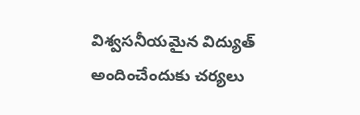విశ్వసనీయమైన విద్యుత్‌ అందించేందుకు చర్యలు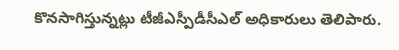కొనసాగిస్తున్నట్లు టీజీఎస్పీడీసీఎల్‌ అధికారులు తెలిపారు.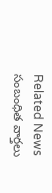Related News సంబంధిత వార్తలు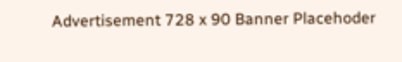Advertisement 728 x 90 Banner Placehoder